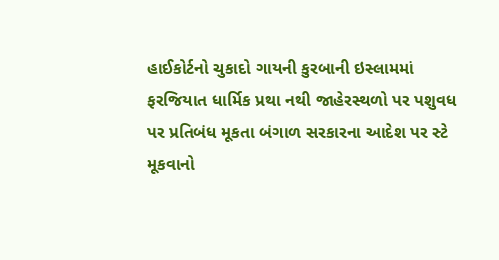હાઈકોર્ટનો ચુકાદો ગાયની કુરબાની ઇસ્લામમાં ફરજિયાત ધાર્મિક પ્રથા નથી જાહેરસ્થળો પર પશુવધ પર પ્રતિબંધ મૂકતા બંગાળ સરકારના આદેશ પર સ્ટે મૂકવાનો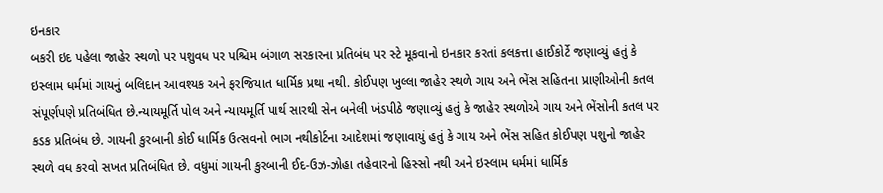ઇનકાર
બકરી ઇદ પહેલા જાહેર સ્થળો પર પશુવધ પર પશ્ચિમ બંગાળ સરકારના પ્રતિબંધ પર સ્ટે મૂકવાનો ઇનકાર કરતાં કલકત્તા હાઈકોર્ટે જણાવ્યું હતું કે ઇસ્લામ ધર્મમાં ગાયનું બલિદાન આવશ્યક અને ફરજિયાત ધાર્મિક પ્રથા નથી. કોઈપણ ખુલ્લા જાહેર સ્થળે ગાય અને ભેંસ સહિતના પ્રાણીઓની કતલ સંપૂર્ણપણે પ્રતિબંધિત છે.ન્યાયમૂર્તિ પોલ અને ન્યાયમૂર્તિ પાર્થ સારથી સેન બનેલી ખંડપીઠે જણાવ્યું હતું કે જાહેર સ્થળોએ ગાય અને ભેંસોની કતલ પર કડક પ્રતિબંધ છે. ગાયની કુરબાની કોઈ ધાર્મિક ઉત્સવનો ભાગ નથીકોર્ટના આદેશમાં જણાવાયું હતું કે ગાય અને ભેંસ સહિત કોઈપણ પશુનો જાહેર સ્થળે વધ કરવો સખત પ્રતિબંધિત છે. વધુમાં ગાયની કુરબાની ઈદ-ઉઝ-ઝોહા તહેવારનો હિસ્સો નથી અને ઇસ્લામ ધર્મમાં ધાર્મિક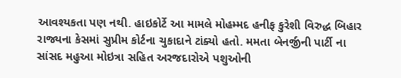આવશ્યકતા પણ નથી. હાઇકોર્ટે આ મામલે મોહમ્મદ હનીફ કુરેશી વિરુદ્ધ બિહાર રાજ્યના કેસમાં સુપ્રીમ કોર્ટના ચુકાદાને ટાંક્યો હતો. મમતા બેનર્જીની પાર્ટી ના સાંસદ મહુઆ મોઇત્રા સહિત અરજદારોએ પશુઓની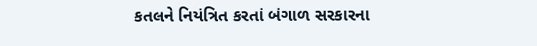કતલને નિયંત્રિત કરતાં બંગાળ સરકારના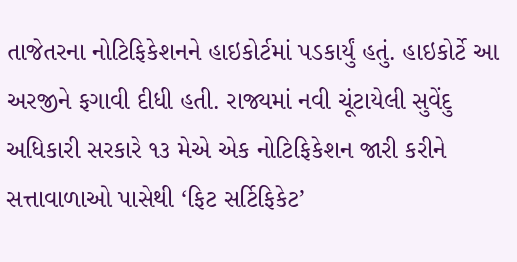તાજેતરના નોટિફિકેશનને હાઇકોર્ટમાં પડકાર્યું હતું. હાઇકોર્ટે આ અરજીને ફગાવી દીધી હતી. રાજ્યમાં નવી ચૂંટાયેલી સુવેંદુ અધિકારી સરકારે ૧૩ મેએ એક નોટિફિકેશન જારી કરીને સત્તાવાળાઓ પાસેથી ‘ફિટ સર્ટિફિકેટ’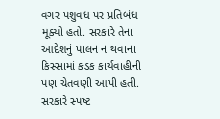વગર પશુવધ પર પ્રતિબંધ મૂક્યો હતો. સરકારે તેના આદેશનું પાલન ન થવાના કિસ્સામાં કડક કાર્યવાહીની પણ ચેતવણી આપી હતી. સરકારે સ્પષ્ટ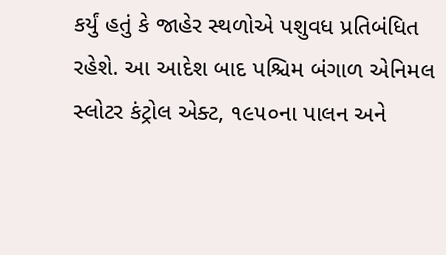કર્યું હતું કે જાહેર સ્થળોએ પશુવધ પ્રતિબંધિત રહેશે. આ આદેશ બાદ પશ્ચિમ બંગાળ એનિમલ સ્લોટર કંટ્રોલ એક્ટ, ૧૯૫૦ના પાલન અને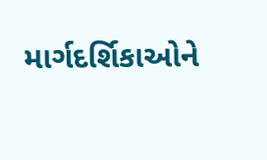માર્ગદર્શિકાઓને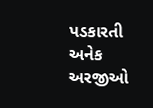પડકારતી અનેક અરજીઓ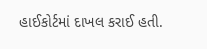હાઈકોર્ટમાં દાખલ કરાઈ હતી.